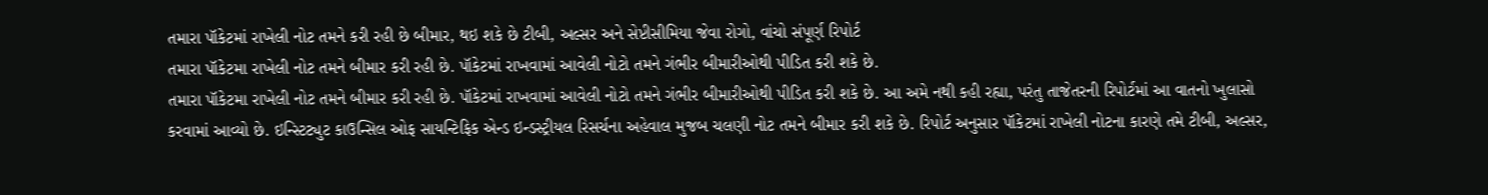તમારા પૉકેટમાં રાખેલી નોટ તમને કરી રહી છે બીમાર, થઇ શકે છે ટીબી, અલ્સર અને સેપ્ટીસીમિયા જેવા રોગો, વાંચો સંપૂર્ણ રિપોર્ટ
તમારા પૉકેટમા રાખેલી નોટ તમને બીમાર કરી રહી છે. પૉકેટમાં રાખવામાં આવેલી નોટો તમને ગંભીર બીમારીઓથી પીડિત કરી શકે છે.
તમારા પૉકેટમા રાખેલી નોટ તમને બીમાર કરી રહી છે. પૉકેટમાં રાખવામાં આવેલી નોટો તમને ગંભીર બીમારીઓથી પીડિત કરી શકે છે. આ અમે નથી કહી રહ્યા, પરંતુ તાજેતરની રિપોર્ટમાં આ વાતનો ખુલાસો કરવામાં આવ્યો છે. ઇન્સ્ટિટ્યુટ કાઉન્સિલ ઓફ સાયન્ટિફિક એન્ડ ઇન્ડસ્ટ્રીયલ રિસર્ચના અહેવાલ મુજબ ચલણી નોટ તમને બીમાર કરી શકે છે. રિપોર્ટ અનુસાર પૉકેટમાં રાખેલી નોટના કારણે તમે ટીબી, અલ્સર,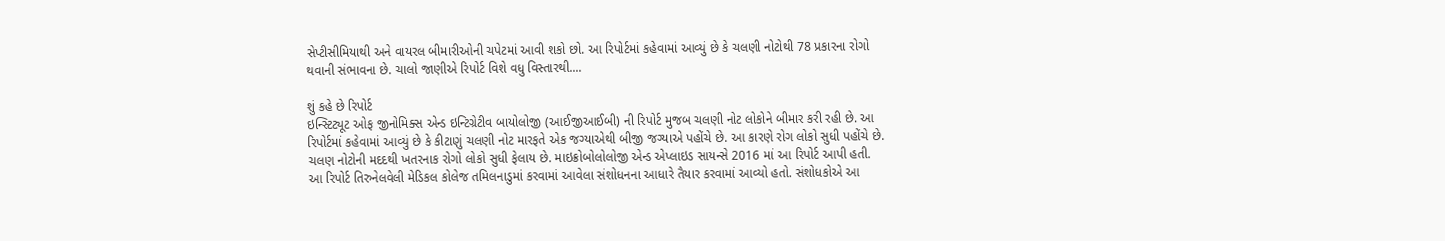સેપ્ટીસીમિયાથી અને વાયરલ બીમારીઓની ચપેટમાં આવી શકો છો. આ રિપોર્ટમાં કહેવામાં આવ્યું છે કે ચલણી નોટોથી 78 પ્રકારના રોગો થવાની સંભાવના છે. ચાલો જાણીએ રિપોર્ટ વિશે વધુ વિસ્તારથી....

શું કહે છે રિપોર્ટ
ઇન્સ્ટિટ્યૂટ ઓફ જીનોમિક્સ એન્ડ ઇન્ટિગ્રેટીવ બાયોલોજી (આઈજીઆઈબી) ની રિપોર્ટ મુજબ ચલણી નોટ લોકોને બીમાર કરી રહી છે. આ રિપોર્ટમાં કહેવામાં આવ્યું છે કે કીટાણું ચલણી નોટ મારફતે એક જગ્યાએથી બીજી જગ્યાએ પહોંચે છે. આ કારણે રોગ લોકો સુધી પહોંચે છે. ચલણ નોટોની મદદથી ખતરનાક રોગો લોકો સુધી ફેલાય છે. માઇક્રોબોલોલોજી એન્ડ એપ્લાઇડ સાયન્સે 2016 માં આ રિપોર્ટ આપી હતી. આ રિપોર્ટ તિરુનેલવેલી મેડિકલ કોલેજ તમિલનાડુમાં કરવામાં આવેલા સંશોધનના આધારે તૈયાર કરવામાં આવ્યો હતો. સંશોધકોએ આ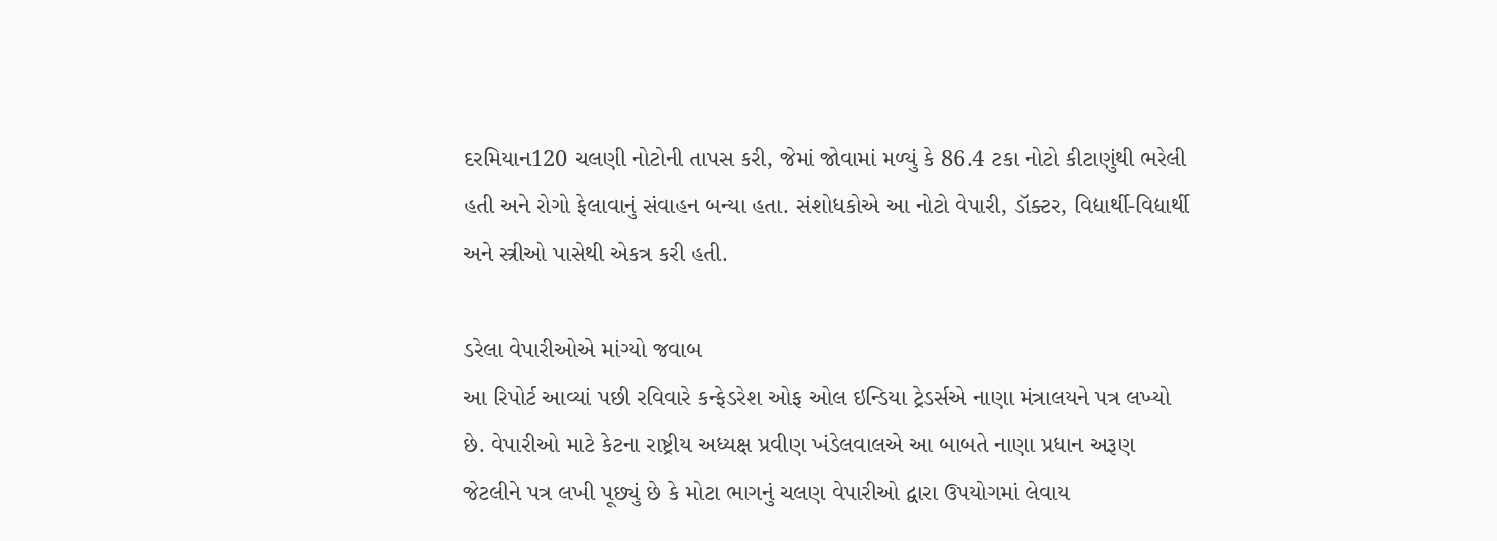દરમિયાન120 ચલણી નોટોની તાપસ કરી, જેમાં જોવામાં મળ્યું કે 86.4 ટકા નોટો કીટાણુંથી ભરેલી હતી અને રોગો ફેલાવાનું સંવાહન બન્યા હતા. સંશોધકોએ આ નોટો વેપારી, ડૉક્ટર, વિદ્યાર્થી-વિદ્યાર્થી અને સ્ત્રીઓ પાસેથી એકત્ર કરી હતી.

ડરેલા વેપારીઓએ માંગ્યો જવાબ
આ રિપોર્ટ આવ્યાં પછી રવિવારે કન્ફેડરેશ ઓફ ઓલ ઇન્ડિયા ટ્રેડર્સએ નાણા મંત્રાલયને પત્ર લખ્યો છે. વેપારીઓ માટે કેટના રાષ્ટ્રીય અધ્યક્ષ પ્રવીણ ખંડેલવાલએ આ બાબતે નાણા પ્રધાન અરૂણ જેટલીને પત્ર લખી પૂછ્યું છે કે મોટા ભાગનું ચલણ વેપારીઓ દ્વારા ઉપયોગમાં લેવાય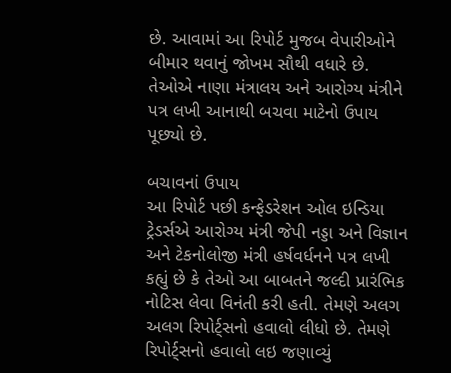છે. આવામાં આ રિપોર્ટ મુજબ વેપારીઓને બીમાર થવાનું જોખમ સૌથી વધારે છે. તેઓએ નાણા મંત્રાલય અને આરોગ્ય મંત્રીને પત્ર લખી આનાથી બચવા માટેનો ઉપાય પૂછ્યો છે.

બચાવનાં ઉપાય
આ રિપોર્ટ પછી કન્ફેડરેશન ઓલ ઇન્ડિયા ટ્રેડર્સએ આરોગ્ય મંત્રી જેપી નડ્ડા અને વિજ્ઞાન અને ટેકનોલોજી મંત્રી હર્ષવર્ધનને પત્ર લખી કહ્યું છે કે તેઓ આ બાબતને જલ્દી પ્રારંભિક નોટિસ લેવા વિનંતી કરી હતી. તેમણે અલગ અલગ રિપોર્ટ્સનો હવાલો લીધો છે. તેમણે રિપોર્ટ્સનો હવાલો લઇ જણાવ્યું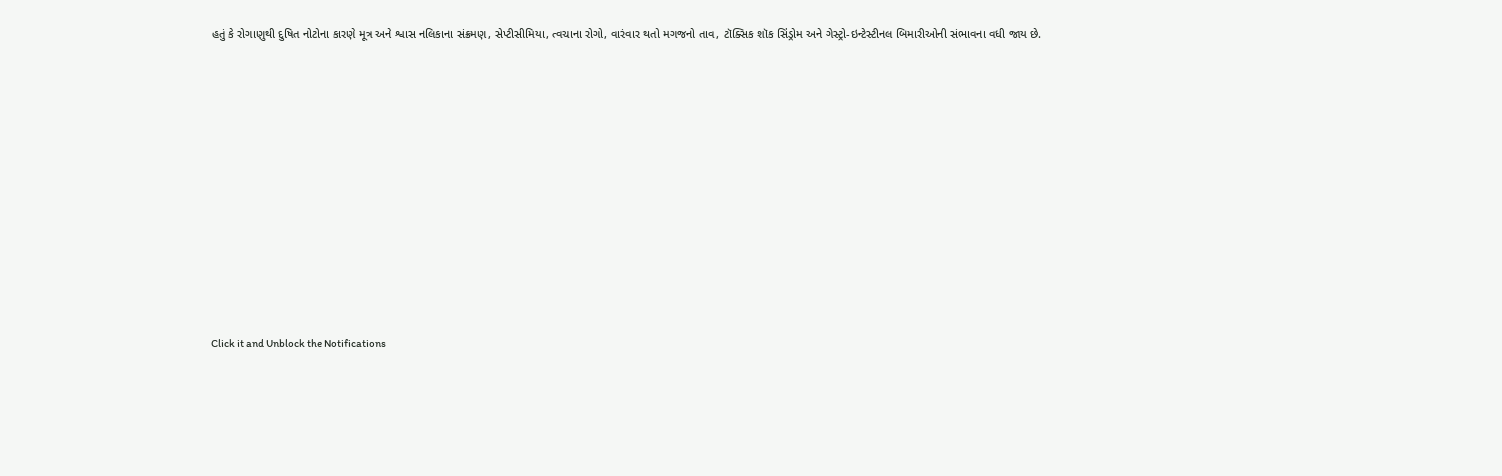હતું કે રોગાણુથી દુષિત નોટોના કારણે મૂત્ર અને શ્વાસ નલિકાના સંક્રમણ, સેપ્ટીસીમિયા, ત્વચાના રોગો, વારંવાર થતો મગજનો તાવ, ટૉક્સિક શૉક સિંડ્રોમ અને ગેસ્ટ્રો-ઇન્ટેસ્ટીનલ બિમારીઓની સંભાવના વધી જાય છે.












Click it and Unblock the Notifications